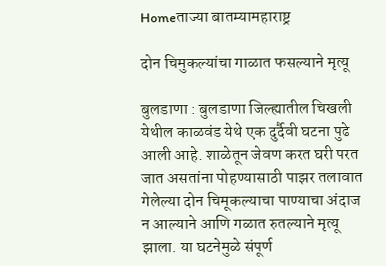Homeताज्या बातम्यामहाराष्ट्र

दोन चिमुकल्यांचा गाळात फसल्याने मृत्यू

बुलडाणा : बुलडाणा जिल्ह्यातील चिखली येथील काळवंड येथे एक दुर्दैवी घटना पुढे आली आहे. शाळेतून जेवण करत घरी परत जात असतांना पोहण्यासाठी पाझर तलावात गेलेल्या दोन चिमूकल्याचा पाण्याचा अंदाज न आल्याने आणि गळात रुतल्याने मृत्यू झाला. या घटनेमुळे संपूर्ण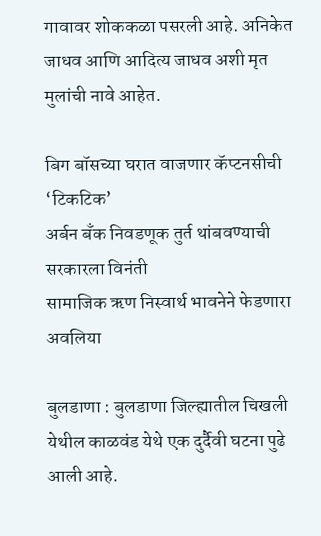गावावर शोककळा पसरली आहे. अनिकेत जाधव आणि आदित्य जाधव अशी मृत मुलांची नावे आहेत.

बिग बॉसच्या घरात वाजणार कॅप्टनसीची ‘टिकटिक’
अर्बन बँक निवडणूक तुर्त थांबवण्याची सरकारला विनंती
सामाजिक ऋण निस्वार्थ भावनेने फेडणारा अवलिया

बुलडाणा : बुलडाणा जिल्ह्यातील चिखली येथील काळवंड येथे एक दुर्दैवी घटना पुढे आली आहे.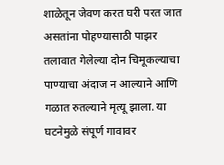शाळेतून जेवण करत घरी परत जात असतांना पोहण्यासाठी पाझर तलावात गेलेल्या दोन चिमूकल्याचा पाण्याचा अंदाज न आल्याने आणि गळात रुतल्याने मृत्यू झाला. या घटनेमुळे संपूर्ण गावावर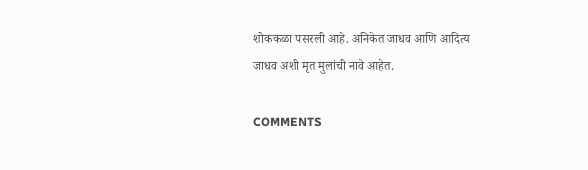शोककळा पसरली आहे. अनिकेत जाधव आणि आदित्य जाधव अशी मृत मुलांची नावे आहेत.

COMMENTS